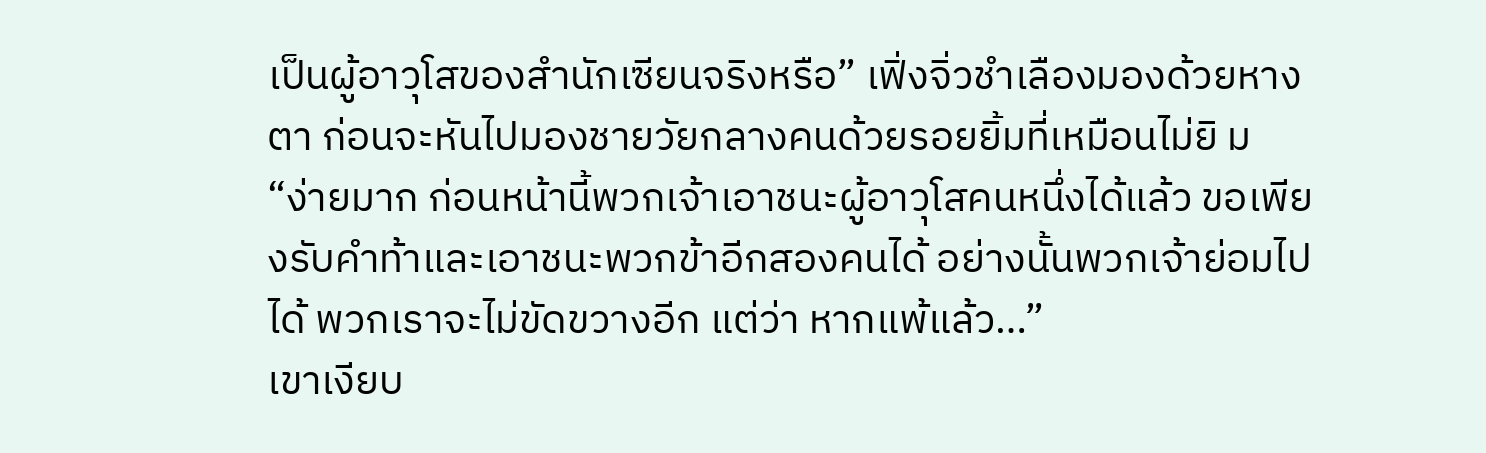เป็นผู้อาวุโสของสำนักเซียนจริงหรือ” เฟิ่งจิ่วชำเลืองมองด้วยหางตา ก่อนจะหันไปมองชายวัยกลางคนด้วยรอยยิ้มที่เหมือนไม่ยิ ม
“ง่ายมาก ก่อนหน้านี้พวกเจ้าเอาชนะผู้อาวุโสคนหนึ่งได้แล้ว ขอเพียงรับคำท้าและเอาชนะพวกข้าอีกสองคนได้ อย่างนั้นพวกเจ้าย่อมไปได้ พวกเราจะไม่ขัดขวางอีก แต่ว่า หากแพ้แล้ว…”
เขาเงียบ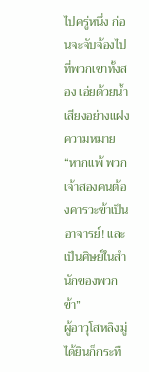ไปครู่หนึ่ง ก่อนจะจับจ้องไปที่พวกเขาทั้งสอง เอ่ยด้วยน้ำเสียงอย่างแฝงความหมาย “หากแพ้ พวกเจ้าสองคนต้องคารวะข้าเป็นอาจารย์! และเป็นศิษย์ในสำนักของพวกข้า”
ผู้อาวุโสหลิงมู่ได้ยินก็กระทื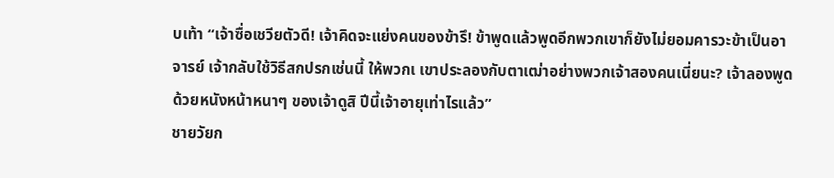บเท้า “เจ้าซื่อเชวียตัวดี! เจ้าคิดจะแย่งคนของข้ารึ! ข้าพูดแล้วพูดอีกพวกเขาก็ยังไม่ยอมคารวะข้าเป็นอาจารย์ เจ้ากลับใช้วิธีสกปรกเช่นนี้ ให้พวกเ เขาประลองกับตาเฒ่าอย่างพวกเจ้าสองคนเนี่ยนะ? เจ้าลองพูดด้วยหนังหน้าหนาๆ ของเจ้าดูสิ ปีนี้เจ้าอายุเท่าไรแล้ว”
ชายวัยก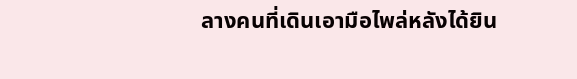ลางคนที่เดินเอามือไพล่หลังได้ยิน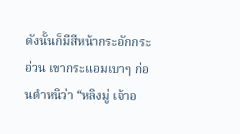ดังนั้นก็มีสีหน้ากระอักกระอ่วน เขากระแอมเบาๆ ก่อนตำหนิว่า “หลิงมู่ เจ้าอ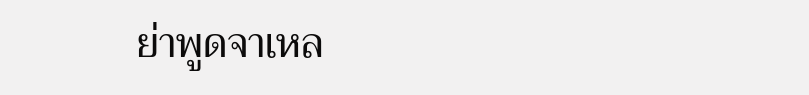ย่าพูดจาเหล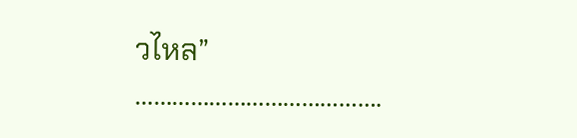วไหล”
………………………………….